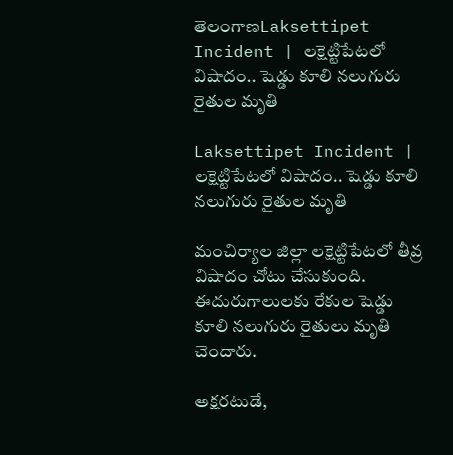తెలంగాణLaksettipet Incident | లక్షెట్టిపేటలో విషాదం.. షెడ్డు కూలి నలుగురు రైతుల మృతి

Laksettipet Incident | లక్షెట్టిపేటలో విషాదం.. షెడ్డు కూలి నలుగురు రైతుల మృతి

మంచిర్యాల జిల్లా లక్షెట్టిపేటలో తీవ్ర విషాదం చోటు చేసుకుంది. ఈదురుగాలులకు రేకుల షెడ్డు కూలి నలుగురు రైతులు మృతి చెందారు.

అక్షరటుడే,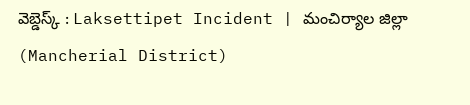వెబ్డెస్క్ : Laksettipet Incident | మంచిర్యాల జిల్లా (Mancherial District)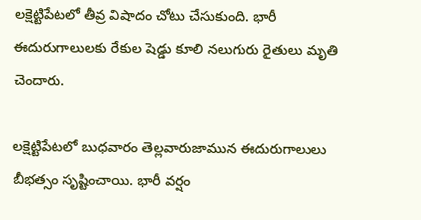లక్షెట్టిపేటలో తీవ్ర విషాదం చోటు చేసుకుంది. భారీ ఈదురుగాలులకు రేకుల షెడ్డు కూలి నలుగురు రైతులు మృతి చెందారు.

లక్షెట్టిపేటలో బుధవారం తెల్లవారుజామున ఈదురుగాలులు బీభత్సం సృష్టించాయి. భారీ వర్షం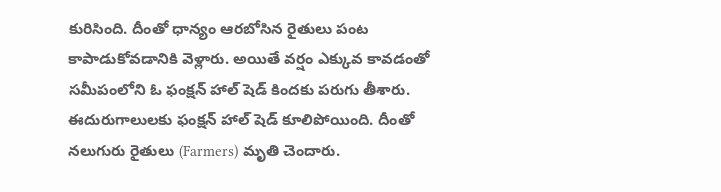కురిసింది. దీంతో ధాన్యం ఆరబోసిన రైతులు పంట కాపాడుకోవడానికి వెళ్లారు. అయితే వర్షం ఎక్కువ కావడంతో సమీపంలోని ఓ ఫంక్షన్ హాల్ షెడ్ కిందకు పరుగు తీశారు. ఈదురుగాలులకు ఫంక్షన్ హాల్ షెడ్ కూలిపోయింది. దీంతో నలుగురు రైతులు (Farmers) మృతి చెందారు.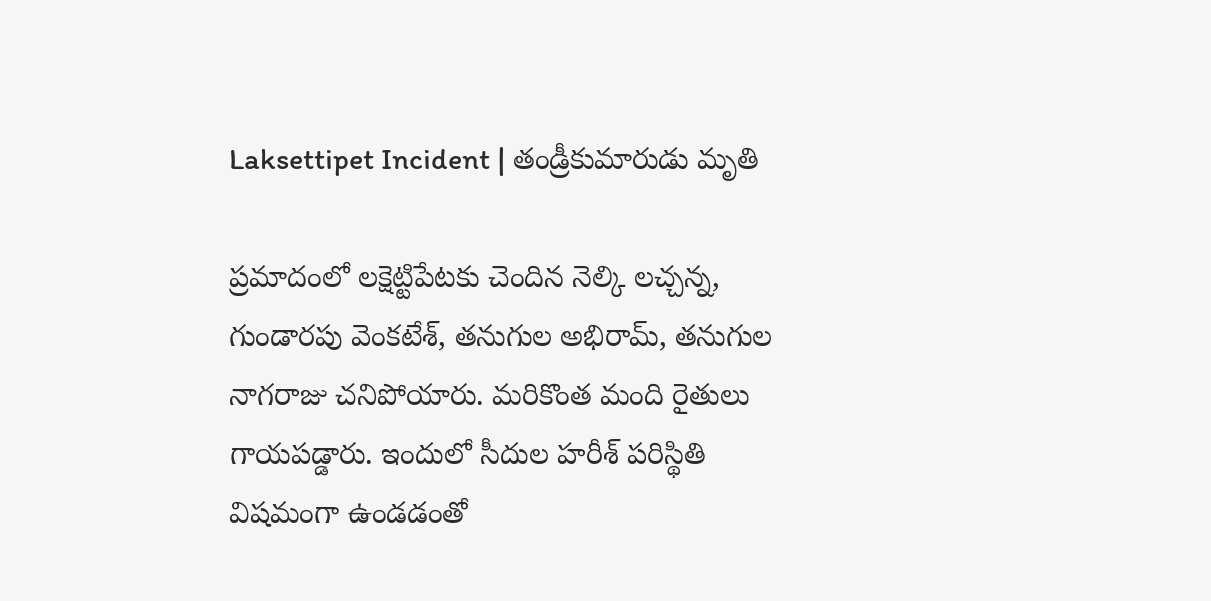Laksettipet Incident | తండ్రీకుమారుడు మృతి

ప్రమాదంలో లక్షెట్టిపేటకు చెందిన నెల్కి లచ్చన్న, గుండారపు వెంకటేశ్, తనుగుల అభిరామ్, తనుగుల నాగరాజు చనిపోయారు. మరికొంత మంది రైతులు గాయపడ్డారు. ఇందులో సీదుల హరీశ్ పరిస్థితి విషమంగా ఉండడంతో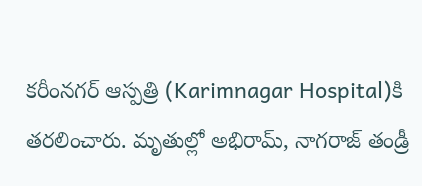కరీంనగర్‌ ఆస్పత్రి (Karimnagar Hospital)కి తరలించారు. మృతుల్లో అభిరామ్, నాగరాజ్ తండ్రీ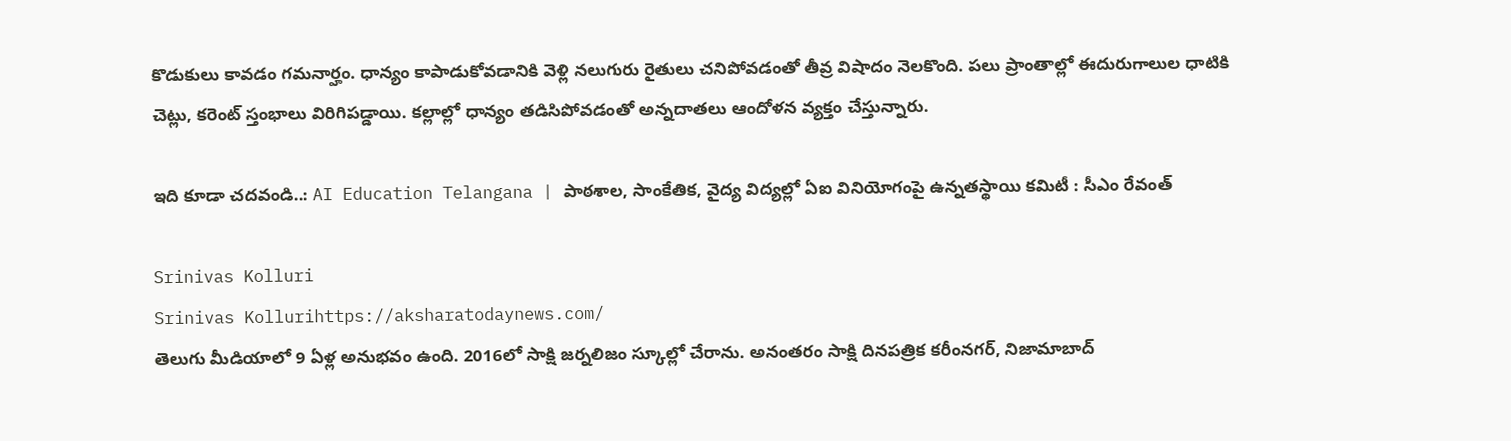కొడుకులు కావడం గమనార్హం. ధాన్యం కాపాడుకోవడానికి వెళ్లి నలుగురు రైతులు చనిపోవడంతో తీవ్ర విషాదం నెలకొంది. పలు ప్రాంతాల్లో ఈదురుగాలుల ధాటికి చెట్లు, కరెంట్ స్తంభాలు విరిగిపడ్డాయి. కల్లాల్లో ధాన్యం తడిసిపోవడంతో అన్నదాతలు ఆందోళన వ్యక్తం చేస్తున్నారు.

ఇది కూడా చదవండి..: AI Education Telangana | పాఠశాల, సాంకేతిక, వైద్య విద్యల్లో ఏఐ వినియోగంపై ఉన్నతస్థాయి కమిటీ : సీఎం రేవంత్

Srinivas Kolluri
Srinivas Kollurihttps://aksharatodaynews.com/
తెలుగు మీడియాలో 9 ఏళ్ల అనుభవం ఉంది. 2016లో సాక్షి జర్నలిజం స్కూల్లో చేరాను. అనంతరం సాక్షి దినపత్రిక కరీంనగర్, నిజామాబాద్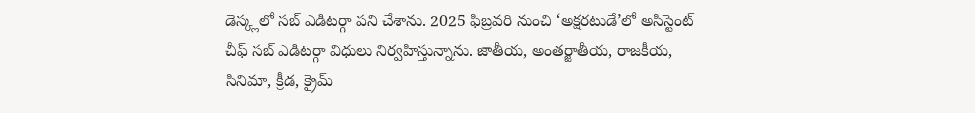డెస్క్లలో సబ్ ఎడిటర్గా పని చేశాను. 2025 ఫిబ్రవరి నుంచి ‘అక్షరటుడే’లో అసిస్టెంట్ చీఫ్ సబ్ ఎడిటర్గా విధులు నిర్వహిస్తున్నాను. జాతీయ, అంతర్జాతీయ, రాజకీయ, సినిమా, క్రీడ, క్రైమ్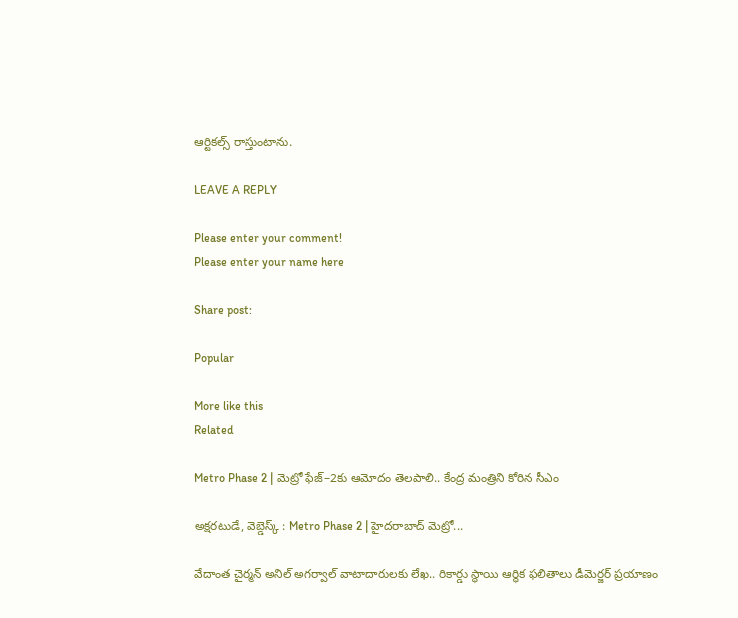ఆర్టికల్స్ రాస్తుంటాను.

LEAVE A REPLY

Please enter your comment!
Please enter your name here

Share post:

Popular

More like this
Related

Metro Phase 2 | మెట్రో ఫేజ్–2కు ఆమోదం తెలపాలి.. కేంద్ర మంత్రిని కోరిన సీఎం

అక్షరటుడే, వెబ్డెస్క్ : Metro Phase 2 | హైద‌రాబాద్ మెట్రో...

వేదాంత చైర్మన్ అనిల్ అగర్వాల్ వాటాదారులకు లేఖ.. రికార్డు స్థాయి ఆర్థిక ఫలితాలు డీమెర్జర్ ప్రయాణం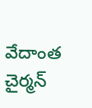వేదాంత చైర్మన్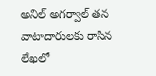అనిల్ అగర్వాల్ తన వాటాదారులకు రాసిన లేఖలో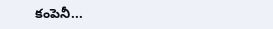కంపెనీ...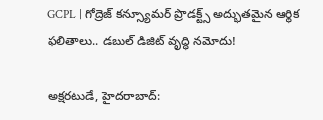GCPL | గోద్రెజ్ కన్స్యూమర్ ప్రొడక్ట్స్ అద్భుతమైన ఆర్థిక ఫలితాలు.. డబుల్ డిజిట్ వృద్ధి నమోదు!

అక్షరటుడే, హైదరాబాద్: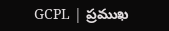GCPL | ప్రముఖ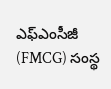ఎఫ్ఎంసీజీ (FMCG) సంస్థ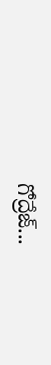గోద్రేజ్...